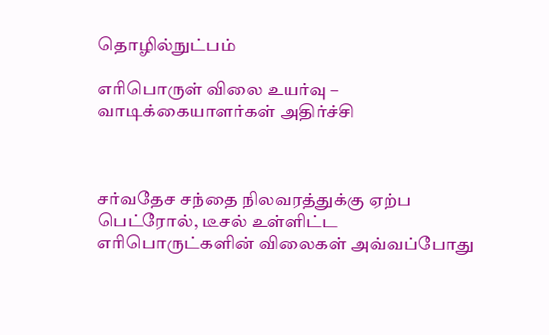தொழில்நுட்பம்

எரிபொருள் விலை உயர்வு – வாடிக்கையாளர்கள் அதிர்ச்சி



சர்வதேச சந்தை நிலவரத்துக்கு ஏற்ப பெட்ரோல், டீசல் உள்ளிட்ட எரிபொருட்களின் விலைகள் அவ்வப்போது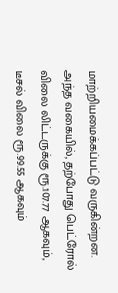மாற்றியமைக்கப்பட்டு வருகின்றன. அந்த வகையில், தற்போது பெட்ரோல் விலை லிட்டருக்கு ரூ.107.77 ஆகவும், டீசல் விலை ரூ.99.55 ஆகவும்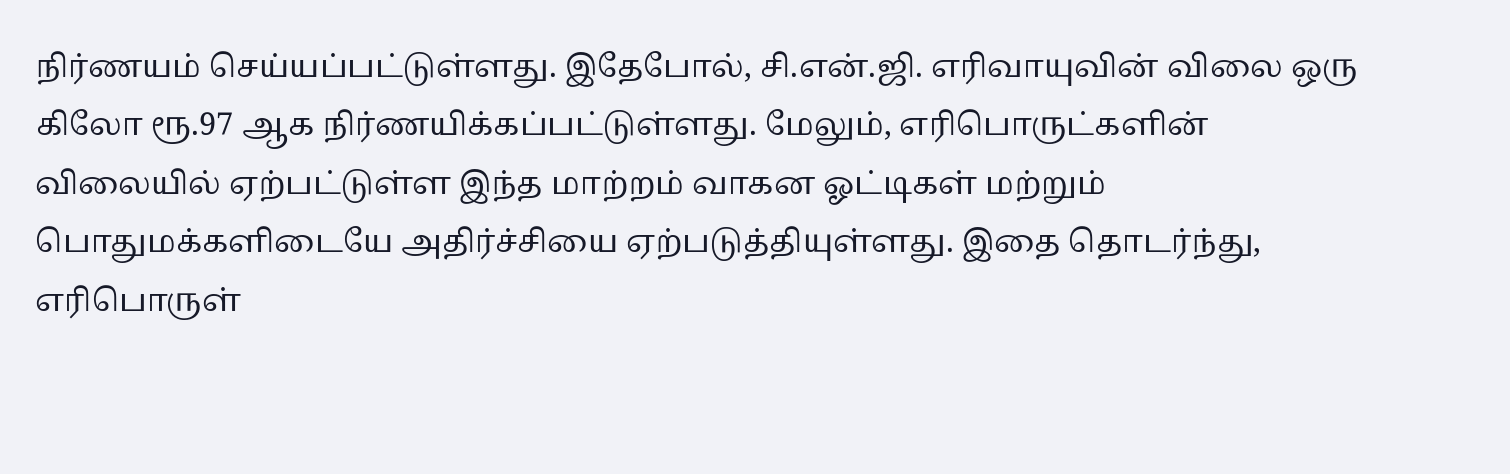நிர்ணயம் செய்யப்பட்டுள்ளது. இதேபோல், சி.என்.ஜி. எரிவாயுவின் விலை ஒரு கிலோ ரூ.97 ஆக நிர்ணயிக்கப்பட்டுள்ளது. மேலும், எரிபொருட்களின் விலையில் ஏற்பட்டுள்ள இந்த மாற்றம் வாகன ஓட்டிகள் மற்றும் பொதுமக்களிடையே அதிர்ச்சியை ஏற்படுத்தியுள்ளது. இதை தொடர்ந்து, எரிபொருள்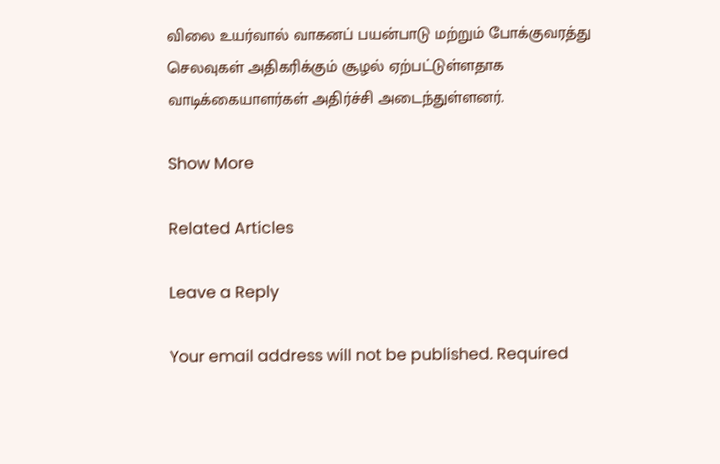விலை உயர்வால் வாகனப் பயன்பாடு மற்றும் போக்குவரத்து செலவுகள் அதிகரிக்கும் சூழல் ஏற்பட்டுள்ளதாக வாடிக்கையாளர்கள் அதிர்ச்சி அடைந்துள்ளனர்.

Show More

Related Articles

Leave a Reply

Your email address will not be published. Required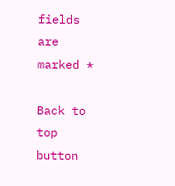fields are marked *

Back to top button